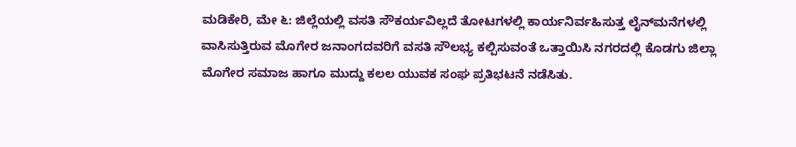ಮಡಿಕೇರಿ, ಮೇ ೬: ಜಿಲ್ಲೆಯಲ್ಲಿ ವಸತಿ ಸೌಕರ್ಯವಿಲ್ಲದೆ ತೋಟಗಳಲ್ಲಿ ಕಾರ್ಯನಿರ್ವಹಿಸುತ್ತ ಲೈನ್‌ಮನೆಗಳಲ್ಲಿ ವಾಸಿಸುತ್ತಿರುವ ಮೊಗೇರ ಜನಾಂಗದವರಿಗೆ ವಸತಿ ಸೌಲಭ್ಯ ಕಲ್ಪಿಸುವಂತೆ ಒತ್ತಾಯಿಸಿ ನಗರದಲ್ಲಿ ಕೊಡಗು ಜಿಲ್ಲಾ ಮೊಗೇರ ಸಮಾಜ ಹಾಗೂ ಮುದ್ದು ಕಲಲ ಯುವಕ ಸಂಘ ಪ್ರತಿಭಟನೆ ನಡೆಸಿತು.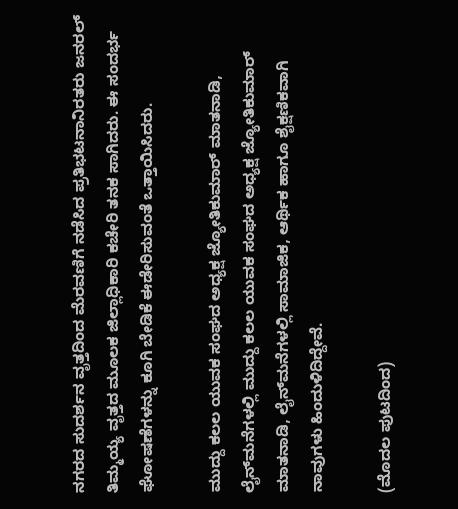ನಗರದ ಸುದರ್ಶನ ವೃತ್ತದಿಂದ ಮೆರವಣಿಗೆ ನಡೆಸಿದ ಪ್ರತಿಭಟನಾನಿರತರು ಜನರಲ್ ತಿಮ್ಮಯ್ಯ ವೃತ್ತದ ಮೂಲಕ ಜಿಲ್ಲಾಧಿಕಾರಿ ಕಚೇರಿ ತನಕ ಸಾಗಿದರು. ಈ ಸಂದರ್ಭ ಘೋಷಣೆಗಳನ್ನು ಕೂಗಿ ಬೇಡಿಕೆ ಈಡೇರಿಸುವಂತೆ ಒತ್ತಾಯಿಸಿದರು.

ಮುದ್ದು ಕಲಲ ಯುವಕ ಸಂಘದ ಅಧ್ಯಕ್ಷ ಜ್ಯೋತಿಕುಮಾರ್ ಮಾತನಾಡಿ, ಲೈನ್‌ಮನೆಗಳಲ್ಲಿ ಮುದ್ದು ಕಲಲ ಯುವಕ ಸಂಘದ ಅಧ್ಯಕ್ಷ ಜ್ಯೋತಿಕುಮಾರ್ ಮಾತನಾಡಿ, ಲೈನ್‌ಮನೆಗಳಲ್ಲಿ ಸಾಮಾಜಿಕ, ಆರ್ಥಿಕ ಹಾಗೂ ಶೈಕ್ಷಣಿಕವಾಗಿ ನಾವುಗಳು ಹಿಂದುಳಿದಿದ್ದೇವೆ.

(ಮೊದಲ ಪುಟದಿಂದ)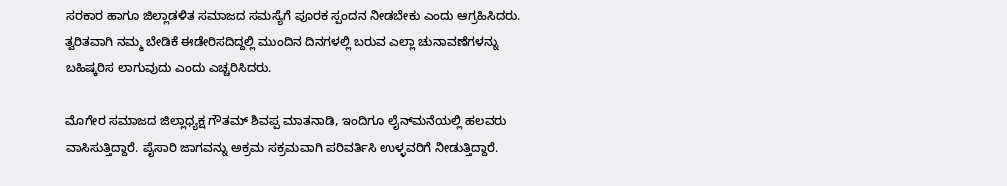ಸರಕಾರ ಹಾಗೂ ಜಿಲ್ಲಾಡಳಿತ ಸಮಾಜದ ಸಮಸ್ಯೆಗೆ ಪೂರಕ ಸ್ಪಂದನ ನೀಡಬೇಕು ಎಂದು ಆಗ್ರಹಿಸಿದರು. ತ್ವರಿತವಾಗಿ ನಮ್ಮ ಬೇಡಿಕೆ ಈಡೇರಿಸದಿದ್ದಲ್ಲಿ ಮುಂದಿನ ದಿನಗಳಲ್ಲಿ ಬರುವ ಎಲ್ಲಾ ಚುನಾವಣೆಗಳನ್ನು ಬಹಿಷ್ಕರಿಸ ಲಾಗುವುದು ಎಂದು ಎಚ್ಚರಿಸಿದರು.

ಮೊಗೇರ ಸಮಾಜದ ಜಿಲ್ಲಾಧ್ಯಕ್ಷ ಗೌತಮ್ ಶಿವಪ್ಪ ಮಾತನಾಡಿ, ಇಂದಿಗೂ ಲೈನ್‌ಮನೆಯಲ್ಲಿ ಹಲವರು ವಾಸಿಸುತ್ತಿದ್ದಾರೆ. ಪೈಸಾರಿ ಜಾಗವನ್ನು ಅಕ್ರಮ ಸಕ್ರಮವಾಗಿ ಪರಿವರ್ತಿಸಿ ಉಳ್ಳವರಿಗೆ ನೀಡುತ್ತಿದ್ದಾರೆ.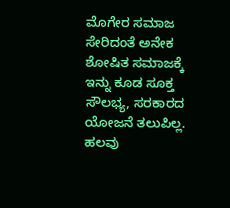ಮೊಗೇರ ಸಮಾಜ ಸೇರಿದಂತೆ ಅನೇಕ ಶೋಷಿತ ಸಮಾಜಕ್ಕೆ ಇನ್ನು ಕೂಡ ಸೂಕ್ತ ಸೌಲಭ್ಯ, ಸರಕಾರದ ಯೋಜನೆ ತಲುಪಿಲ್ಲ. ಹಲವು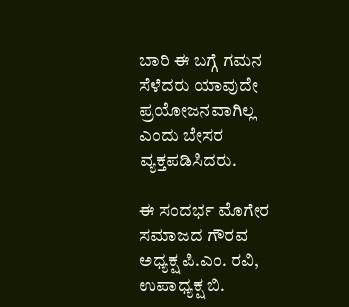ಬಾರಿ ಈ ಬಗ್ಗೆ ಗಮನ ಸೆಳೆದರು ಯಾವುದೇ ಪ್ರಯೋಜನವಾಗಿಲ್ಲ ಎಂದು ಬೇಸರ ವ್ಯಕ್ತಪಡಿಸಿದರು.

ಈ ಸಂದರ್ಭ ಮೊಗೇರ ಸಮಾಜದ ಗೌರವ ಅಧ್ಯಕ್ಷ ಪಿ.ಎಂ. ರವಿ, ಉಪಾಧ್ಯಕ್ಷ ಬಿ.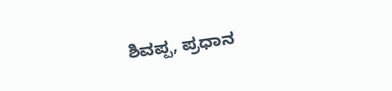ಶಿವಪ್ಪ, ಪ್ರಧಾನ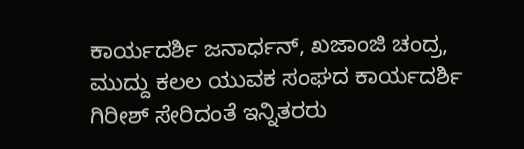ಕಾರ್ಯದರ್ಶಿ ಜನಾರ್ಧನ್, ಖಜಾಂಜಿ ಚಂದ್ರ, ಮುದ್ದು ಕಲಲ ಯುವಕ ಸಂಘದ ಕಾರ್ಯದರ್ಶಿ ಗಿರೀಶ್ ಸೇರಿದಂತೆ ಇನ್ನಿತರರು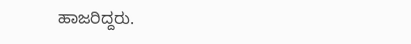ಹಾಜರಿದ್ದರು.